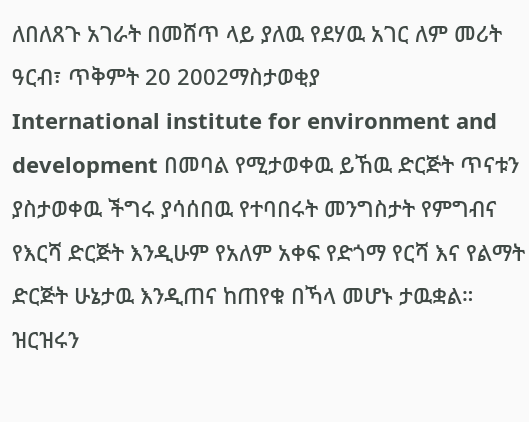ለበለጸጉ አገራት በመሸጥ ላይ ያለዉ የደሃዉ አገር ለም መሪት
ዓርብ፣ ጥቅምት 20 2002ማስታወቂያ
International institute for environment and development በመባል የሚታወቀዉ ይኸዉ ድርጅት ጥናቱን ያስታወቀዉ ችግሩ ያሳሰበዉ የተባበሩት መንግስታት የምግብና የእርሻ ድርጅት እንዲሁም የአለም አቀፍ የድጎማ የርሻ እና የልማት ድርጅት ሁኔታዉ እንዲጠና ከጠየቁ በኻላ መሆኑ ታዉቋል። ዝርዝሩን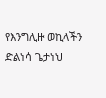የእንግሊዙ ወኪላችን ድልነሳ ጌታነህ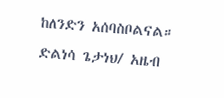ከለንድን አሰባስቦልናል።
ድልነሳ ጌታነህ/ አዜብ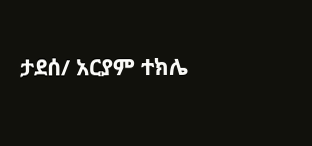ታደሰ/ አርያም ተክሌ